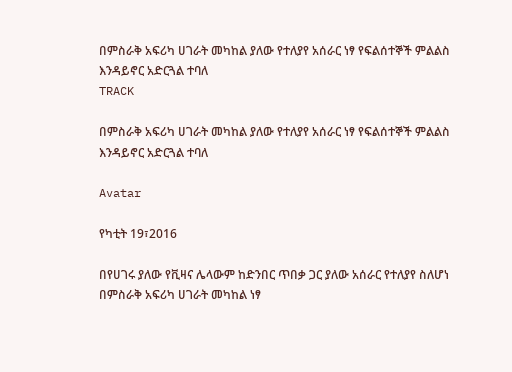በምስራቅ አፍሪካ ሀገራት መካከል ያለው የተለያየ አሰራር ነፃ የፍልሰተኞች ምልልስ እንዳይኖር አድርጓል ተባለ
TRACK

በምስራቅ አፍሪካ ሀገራት መካከል ያለው የተለያየ አሰራር ነፃ የፍልሰተኞች ምልልስ እንዳይኖር አድርጓል ተባለ

Avatar

የካቲት 19፣2016

በየሀገሩ ያለው የቪዛና ሌላውም ከድንበር ጥበቃ ጋር ያለው አሰራር የተለያየ ስለሆነ በምስራቅ አፍሪካ ሀገራት መካከል ነፃ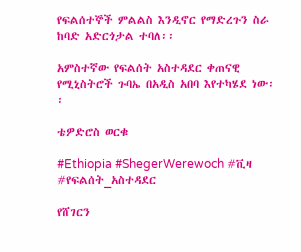የፍልሰተኞች ምልልስ እንዲኖር የማድረጉን ስራ ከባድ አድርጎታል ተባለ፡፡

አምስተኛው የፍልሰት አስተዳደር ቀጠናዊ የሚኒስትሮች ጉባኤ በአዲስ አበባ እየተካሄደ ነው፡፡

ቴዎድሮስ ወርቁ

#Ethiopia #ShegerWerewoch #ቪዛ #የፍልሰት_አስተዳደር

የሸገርን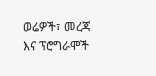ወሬዎች፣ መረጃ እና ፕሮግራሞች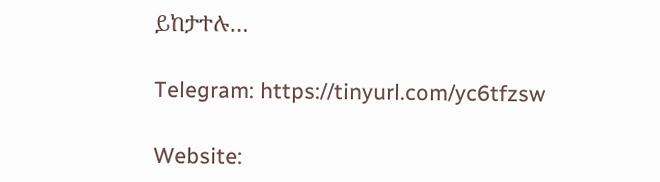ይከታተሉ…

Telegram: https://tinyurl.com/yc6tfzsw

Website: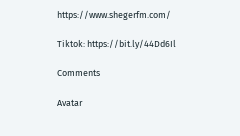https://www.shegerfm.com/

Tiktok: https://bit.ly/44Dd6Il

Comments

Avatar